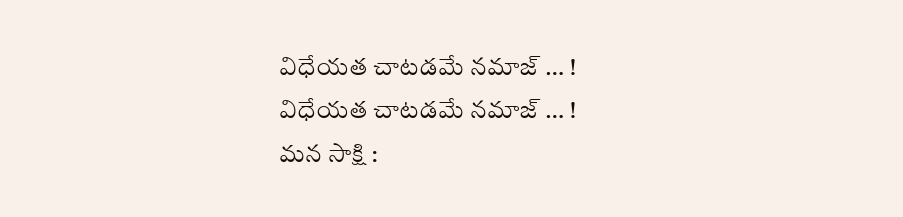విధేయత చాటడమే నమాజ్ … !
విధేయత చాటడమే నమాజ్ … !
మన సాక్షి :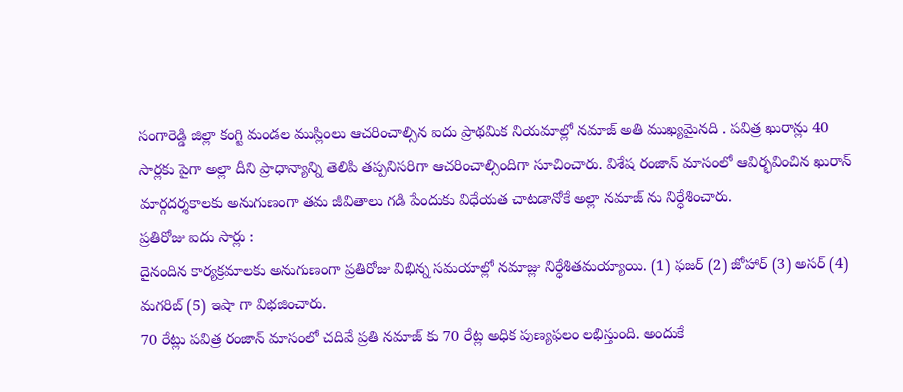సంగారెడ్డి జిల్లా కంగ్టి మండల ముస్లింలు ఆచరించాల్సిన ఐదు ప్రాథమిక నియమాల్లో నమాజ్ అతి ముఖ్యమైనది . పవిత్ర ఖురాన్లు 40 సార్లకు పైగా అల్లా దీని ప్రాధాన్యాన్ని తెలిపి తప్పనిసరిగా ఆచరించాల్సిందిగా సూచించారు. విశేష రంజాన్ మాసంలో ఆవిర్భవించిన ఖురాన్ మార్గదర్శకాలకు అనుగుణంగా తమ జీవితాలు గడి పేందుకు విధేయత చాటడానోకే అల్లా నమాజ్ ను నిర్ధేశించారు.
ప్రతిరోజు ఐదు సార్లు :
దైనందిన కార్యక్రమాలకు అనుగుణంగా ప్రతిరోజు విభిన్న సమయాల్లో నమాజ్లు నిర్ధేశితమయ్యాయి. (1) ఫజర్ (2) జోహార్ (3) అసర్ (4) మగరిబ్ (5) ఇషా గా విభజించారు.
70 రేట్లు పవిత్ర రంజాన్ మాసంలో చదివే ప్రతి నమాజ్ కు 70 రేట్ల అధిక పుణ్యఫలం లభిస్తుంది. అందుకే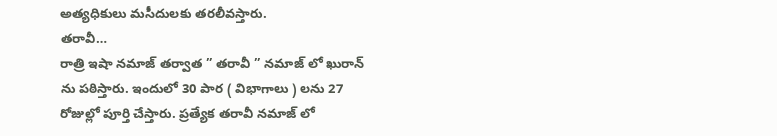అత్యధికులు మసీదులకు తరలీవస్తారు.
తరావీ…
రాత్రి ఇషా నమాజ్ తర్వాత ” తరావీ ” నమాజ్ లో ఖురాన్ ను పఠిస్తారు. ఇందులో 30 పార ( విభాగాలు ) లను 27 రోజుల్లో పూర్తి చేస్తారు. ప్రత్యేక తరావీ నమాజ్ లో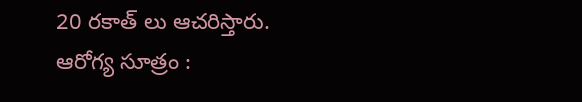20 రకాత్ లు ఆచరిస్తారు.
ఆరోగ్య సూత్రం :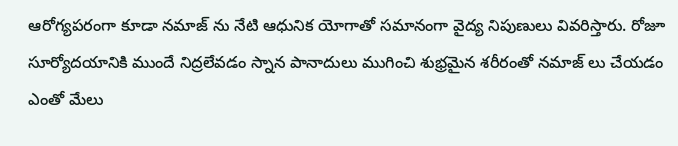ఆరోగ్యపరంగా కూడా నమాజ్ ను నేటి ఆధునిక యోగాతో సమానంగా వైద్య నిపుణులు వివరిస్తారు. రోజూ సూర్యోదయానికి ముందే నిద్రలేవడం స్నాన పానాదులు ముగించి శుభ్రమైన శరీరంతో నమాజ్ లు చేయడం ఎంతో మేలు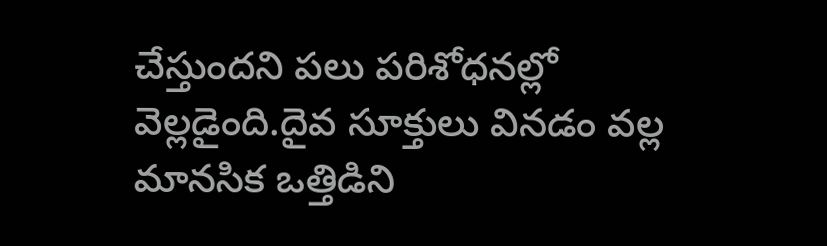చేస్తుందని పలు పరిశోధనల్లో వెల్లడైంది.దైవ సూక్తులు వినడం వల్ల మానసిక ఒత్తిడిని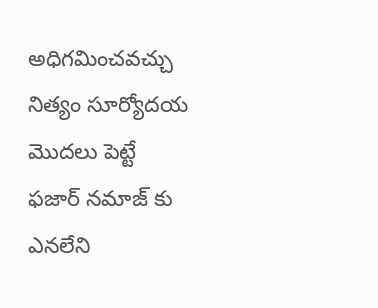అధిగమించవచ్చు నిత్యం సూర్యోదయ మొదలు పెట్టే ఫజార్ నమాజ్ కు ఎనలేని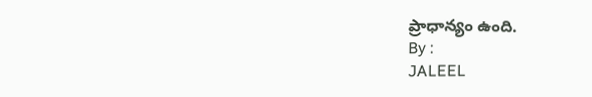ప్రాధాన్యం ఉంది.
By :
JALEEL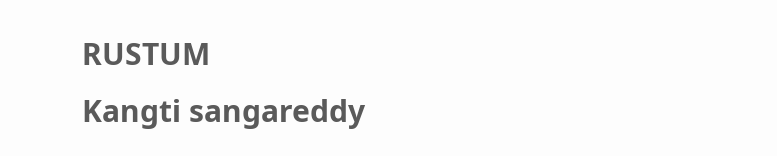RUSTUM
Kangti sangareddy